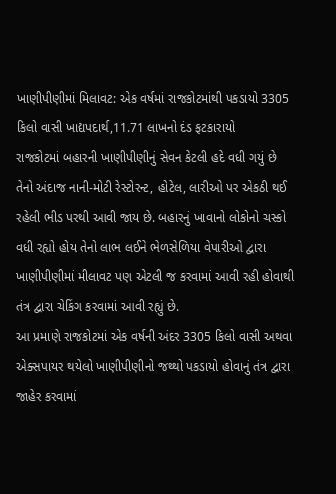ખાણીપીણીમાં મિલાવટ: એક વર્ષમાં રાજકોટમાંથી પકડાયો 3305 કિલો વાસી ખાદ્યપદાર્થ,11.71 લાખનો દંડ ફટકારાયો
રાજકોટમાં બહારની ખાણીપીણીનું સેવન કેટલી હદે વધી ગયું છે તેનો અંદાજ નાની-મોટી રેસ્ટોરન્ટ, હોટેલ, લારીઓ પર એકઠી થઈ રહેલી ભીડ પરથી આવી જાય છે. બહારનું ખાવાનો લોકોનો ચસ્કો વધી રહ્યો હોય તેનો લાભ લઈને ભેળસેળિયા વેપારીઓ દ્વારા ખાણીપીણીમાં મીલાવટ પણ એટલી જ કરવામાં આવી રહી હોવાથી તંત્ર દ્વારા ચેકિંગ કરવામાં આવી રહ્યું છે.
આ પ્રમાણે રાજકોટમાં એક વર્ષની અંદર 3305 કિલો વાસી અથવા એક્સપાયર થયેલો ખાણીપીણીનો જથ્થો પકડાયો હોવાનું તંત્ર દ્વારા જાહેર કરવામાં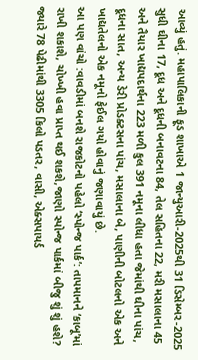આવ્યું હતું. મહાપાલિકાની ફૂડ શાખાએ 1 જાન્યુઆરી-2025થી 31 ડિસેમ્બર-2025 સુધી ઘીના 17, દૂધ અને દૂધની બનાવટના 84, તેલ સહિતના 22, મરી મસાલાના 45 અને તૈયાર ખાદ્યપદાર્થના 223 મળી કુલ 391 નમૂના લીધા હતા જેમાંથી ઘીના પાંચ, દૂધના સાત, અન્ય ડેરી પ્રોડક્ટસના પાંચ, મસાલાના બે, પાણીની બોટલનો એક અને ખાદ્યતેલનો એક નમૂનો ફેઈલ ગયો હોવાનું જણાવાયું છે.
આ પણ વાંચો :વાવડીમાં બનશે રાજકોટનો પહેલો ‘સ્પોન્જ પાર્ક’: તાપમાનને ‘કાબૂ’માં રાખી શકાશે, ચોખ્ખી હવા પ્રાપ્ત થઈ શકશે,જાણો સ્પોન્જ પાર્કમાં બીજુ શું શું હશે?
જ્યારે 78 પેઢીમાંથી 3305 કિલો પડતર, વાસી, એક્સપાયર્ડ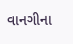વાનગીના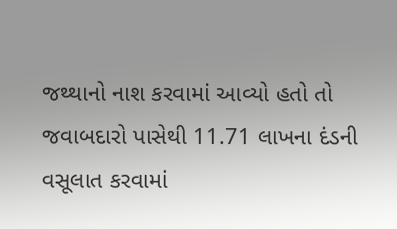જથ્થાનો નાશ કરવામાં આવ્યો હતો તો જવાબદારો પાસેથી 11.71 લાખના દંડની વસૂલાત કરવામાં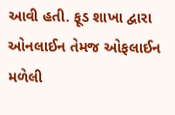આવી હતી. ફૂડ શાખા દ્વારા ઓનલાઈન તેમજ ઓફલાઈન મળેલી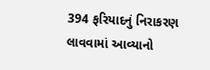394 ફરિયાદનું નિરાકરણ લાવવામાં આવ્યાનો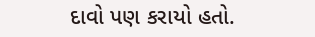દાવો પણ કરાયો હતો.